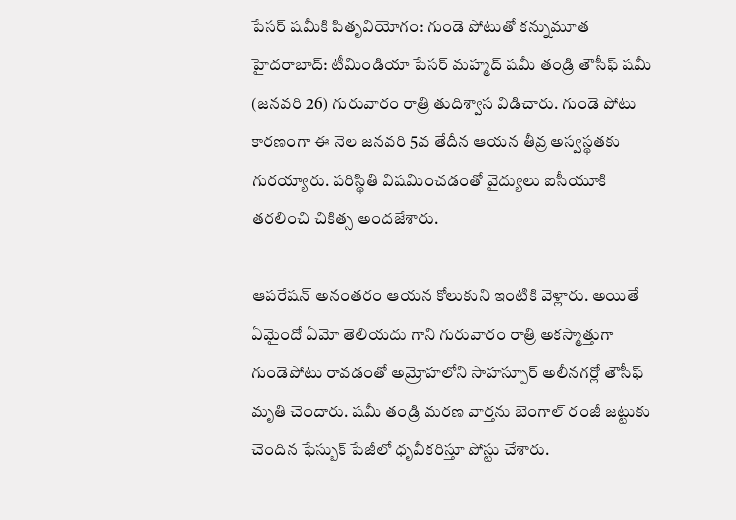పేసర్ షమీకి పితృవియోగం: గుండె పోటుతో కన్నుమూత
హైదరాబాద్: టీమిండియా పేసర్ మహ్మద్ షమీ తండ్రి తౌసీఫ్ షమీ (జనవరి 26) గురువారం రాత్రి తుదిశ్వాస విడిచారు. గుండె పోటు కారణంగా ఈ నెల జనవరి 5వ తేదీన ఆయన తీవ్ర అస్వస్థతకు గురయ్యారు. పరిస్థితి విషమించడంతో వైద్యులు ఐసీయూకి తరలించి చికిత్స అందజేశారు.

ఆపరేషన్ అనంతరం ఆయన కోలుకుని ఇంటికి వెళ్లారు. అయితే ఏమైందో ఏమో తెలియదు గాని గురువారం రాత్రి అకస్మాత్తుగా గుండెపోటు రావడంతో అమ్రోహలోని సాహస్పూర్ అలీనగర్లో తౌసీఫ్ మృతి చెందారు. షమీ తండ్రి మరణ వార్తను బెంగాల్ రంజీ జట్టుకు చెందిన ఫేస్బుక్ పేజీలో ధృవీకరిస్తూ పోస్టు చేశారు.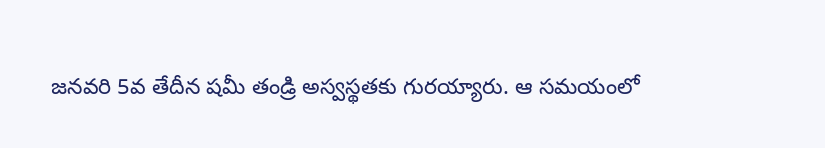జనవరి 5వ తేదీన షమీ తండ్రి అస్వస్థతకు గురయ్యారు. ఆ సమయంలో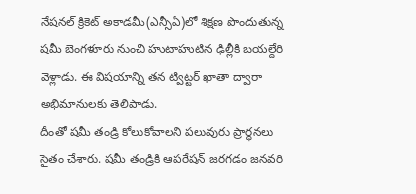నేషనల్ క్రికెట్ అకాడమీ(ఎన్సీఏ)లో శిక్షణ పొందుతున్న షమీ బెంగళూరు నుంచి హుటాహుటిన ఢిల్లీకి బయల్దేరి వెళ్లాడు. ఈ విషయాన్ని తన ట్విట్టర్ ఖాతా ద్వారా అభిమానులకు తెలిపాడు.
దీంతో షమీ తండ్రి కోలుకోవాలని పలువురు ప్రార్ధనలు సైతం చేశారు. షమీ తండ్రికి ఆపరేషన్ జరగడం జనవరి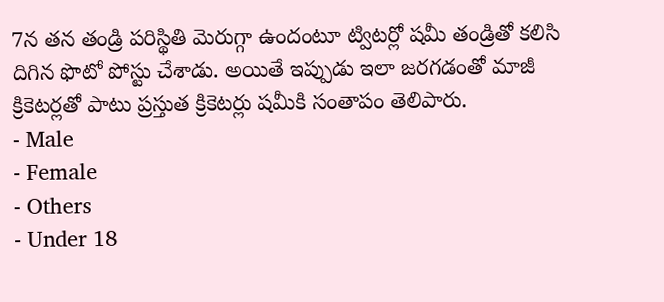7న తన తండ్రి పరిస్థితి మెరుగ్గా ఉందంటూ ట్విటర్లో షమీ తండ్రితో కలిసి దిగిన ఫొటో పోస్టు చేశాడు. అయితే ఇప్పుడు ఇలా జరగడంతో మాజీ క్రికెటర్లతో పాటు ప్రస్తుత క్రికెటర్లు షమీకి సంతాపం తెలిపారు.
- Male
- Female
- Others
- Under 18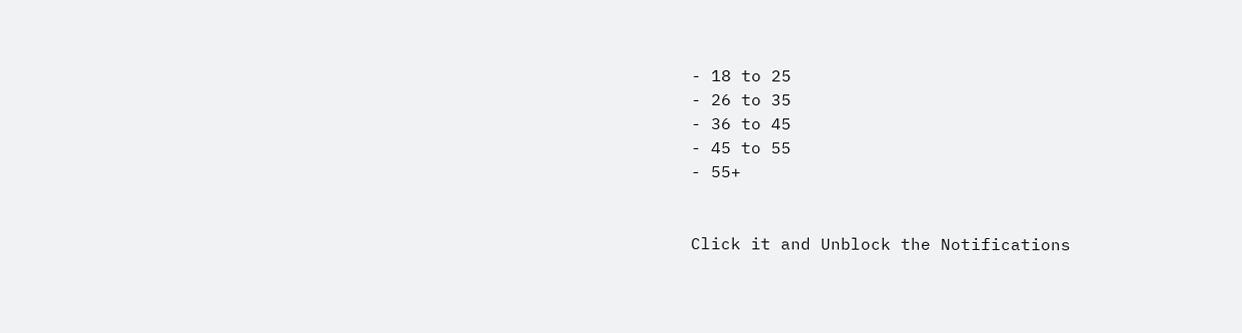- 18 to 25
- 26 to 35
- 36 to 45
- 45 to 55
- 55+


Click it and Unblock the Notifications